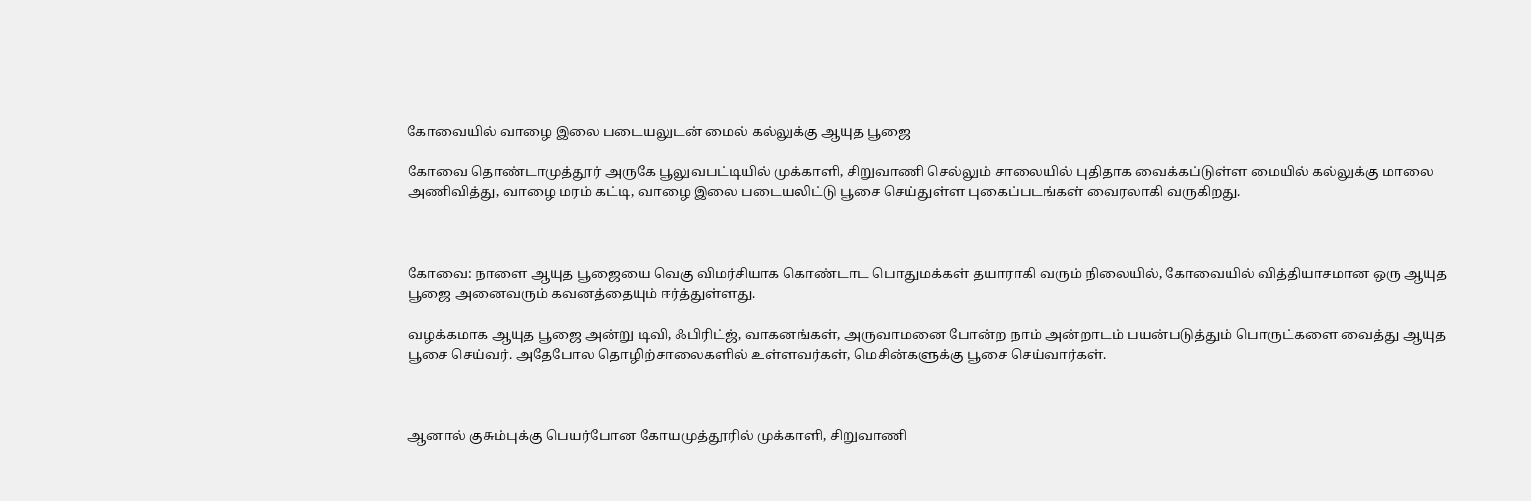கோவையில் வாழை இலை படையலுடன் மைல் கல்லுக்கு ஆயுத பூஜை

கோவை தொண்டாமுத்தூர் அருகே பூலுவபட்டியில் முக்காளி, சிறுவாணி செல்லும் சாலையில் புதிதாக வைக்கப்டுள்ள மையில் கல்லுக்கு மாலை அணிவித்து, வாழை மரம் கட்டி, வாழை இலை படையலிட்டு பூசை செய்துள்ள புகைப்படங்கள் வைரலாகி வருகிறது.



கோவை: நாளை ஆயுத பூஜையை வெகு விமர்சியாக கொண்டாட பொதுமக்கள் தயாராகி வரும் நிலையில், கோவையில் வித்தியாசமான ஒரு ஆயுத பூஜை அனைவரும் கவனத்தையும் ஈர்த்துள்ளது.

வழக்கமாக ஆயுத பூஜை அன்று டிவி, ஃபிரிட்ஜ், வாகனங்கள், அருவாமனை போன்ற நாம் அன்றாடம் பயன்படுத்தும் பொருட்களை வைத்து ஆயுத பூசை செய்வர். அதேபோல தொழிற்சாலைகளில் உள்ளவர்கள், மெசின்களுக்கு பூசை செய்வார்கள்.



ஆனால் குசும்புக்கு பெயர்போன கோயமுத்தூரில் முக்காளி, சிறுவாணி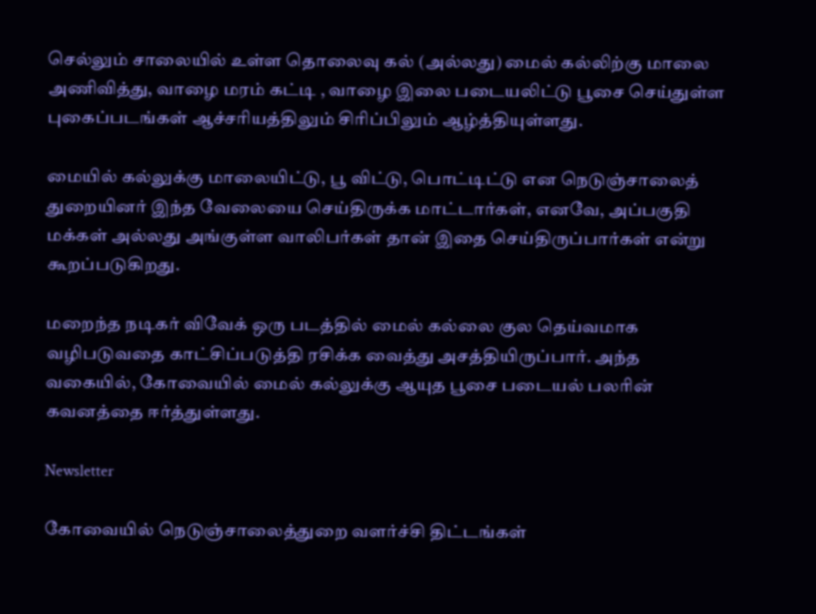செல்லும் சாலையில் உள்ள தொலைவு கல் (அல்லது) மைல் கல்லிற்கு மாலை அணிவித்து, வாழை மரம் கட்டி , வாழை இலை படையலிட்டு பூசை செய்துள்ள புகைப்படங்கள் ஆச்சரியத்திலும் சிரிப்பிலும் ஆழ்த்தியுள்ளது.

மையில் கல்லுக்கு மாலையிட்டு, பூ விட்டு, பொட்டிட்டு என நெடுஞ்சாலைத் துறையினர் இந்த வேலையை செய்திருக்க மாட்டார்கள், எனவே, அப்பகுதி மக்கள் அல்லது அங்குள்ள வாலிபர்கள் தான் இதை செய்திருப்பார்கள் என்று கூறப்படுகிறது.

மறைந்த நடிகர் விவேக் ஒரு படத்தில் மைல் கல்லை குல தெய்வமாக வழிபடுவதை காட்சிப்படுத்தி ரசிக்க வைத்து அசத்தியிருப்பார். அந்த வகையில், கோவையில் மைல் கல்லுக்கு ஆயுத பூசை படையல் பலரின் கவனத்தை ஈர்த்துள்ளது.

Newsletter

கோவையில் நெடுஞ்சாலைத்துறை வளர்ச்சி திட்டங்கள்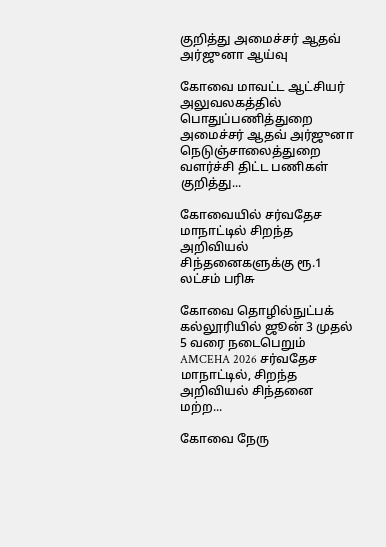குறித்து அமைச்சர் ஆதவ் அர்ஜுனா ஆய்வு

கோவை மாவட்ட ஆட்சியர் அலுவலகத்தில் பொதுப்பணித்துறை அமைச்சர் ஆதவ் அர்ஜுனா நெடுஞ்சாலைத்துறை வளர்ச்சி திட்ட பணிகள் குறித்து...

கோவையில் சர்வதேச மாநாட்டில் சிறந்த அறிவியல் சிந்தனைகளுக்கு ரூ.1 லட்சம் பரிசு

கோவை தொழில்நுட்பக் கல்லூரியில் ஜூன் 3 முதல் 5 வரை நடைபெறும் AMCEHA 2026 சர்வதேச மாநாட்டில், சிறந்த அறிவியல் சிந்தனை மற்ற...

கோவை நேரு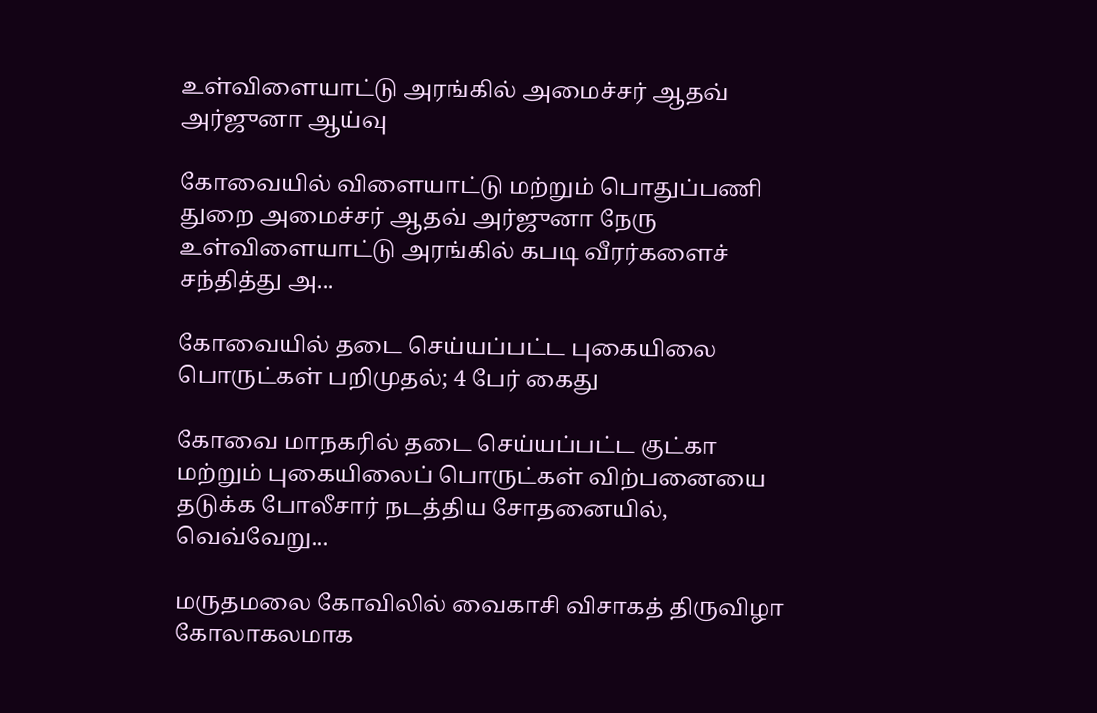உள்விளையாட்டு அரங்கில் அமைச்சர் ஆதவ் அர்ஜுனா ஆய்வு

கோவையில் விளையாட்டு மற்றும் பொதுப்பணி துறை அமைச்சர் ஆதவ் அர்ஜுனா நேரு உள்விளையாட்டு அரங்கில் கபடி வீரர்களைச் சந்தித்து அ...

கோவையில் தடை செய்யப்பட்ட புகையிலை பொருட்கள் பறிமுதல்; 4 பேர் கைது

கோவை மாநகரில் தடை செய்யப்பட்ட குட்கா மற்றும் புகையிலைப் பொருட்கள் விற்பனையை தடுக்க போலீசார் நடத்திய சோதனையில், வெவ்வேறு...

மருதமலை கோவிலில் வைகாசி விசாகத் திருவிழா கோலாகலமாக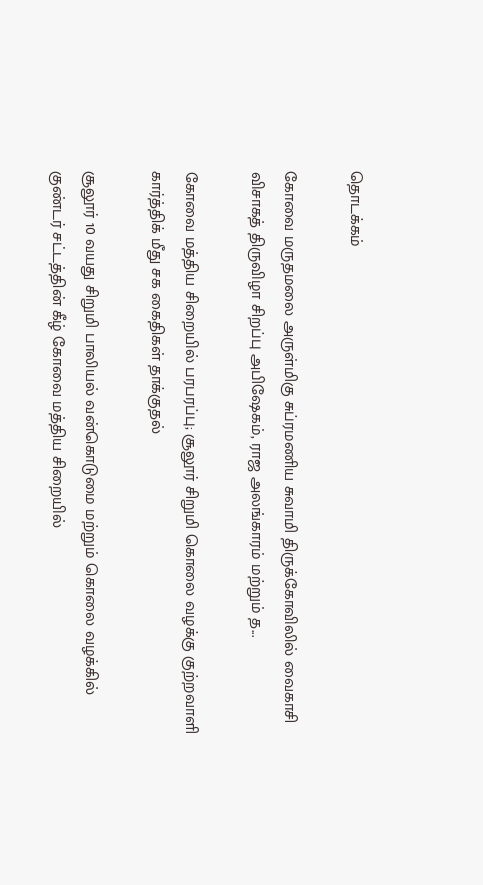தொடக்கம்

கோவை மருதமலை அருள்மிகு சுப்ரமணிய சுவாமி திருக்கோவிலில் வைகாசி விசாகத் திருவிழா சிறப்பு அபிஷேகம், ராஜ அலங்காரம் மற்றும் த...

கோவை மத்திய சிறையில் பரபரப்பு; சூலூர் சிறுமி கொலை வழக்கு குற்றவாளி கார்த்திக் மீது சக கைதிகள் தாக்குதல்

சூலூர் 10 வயது சிறுமி பாலியல் வன்கொடுமை மற்றும் கொலை வழக்கில் குண்டர் சட்டத்தின் கீழ் கோவை மத்திய சிறையில்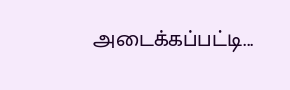அடைக்கப்பட்டி...